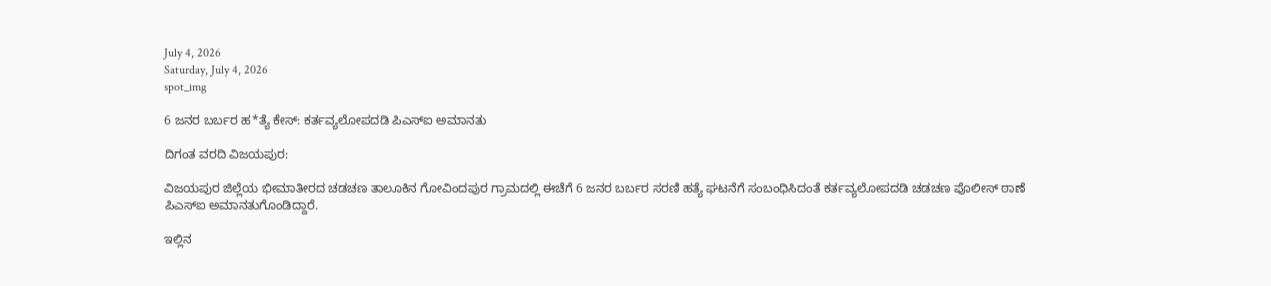July 4, 2026
Saturday, July 4, 2026
spot_img

6 ಜನರ ಬರ್ಬರ ಹ*ತ್ಯೆ ಕೇಸ್: ಕರ್ತವ್ಯಲೋಪದಡಿ ಪಿಎಸ್‌ಐ ಅಮಾನತು

ದಿಗಂತ ವರದಿ ವಿಜಯಪುರ:

ವಿಜಯಪುರ ಜಿಲ್ಲೆಯ ಭೀಮಾತೀರದ ಚಡಚಣ ತಾಲೂಕಿನ ಗೋವಿಂದಪುರ ಗ್ರಾಮದಲ್ಲಿ ಈಚೆಗೆ 6 ಜನರ ಬರ್ಬರ ಸರಣಿ ಹತ್ಯೆ ಘಟನೆಗೆ ಸಂಬಂಧಿಸಿದಂತೆ ಕರ್ತವ್ಯಲೋಪದಡಿ ಚಡಚಣ ಪೊಲೀಸ್ ಠಾಣೆ ಪಿಎಸ್‌ಐ ಅಮಾನತುಗೊಂಡಿದ್ದಾರೆ.

ಇಲ್ಲಿನ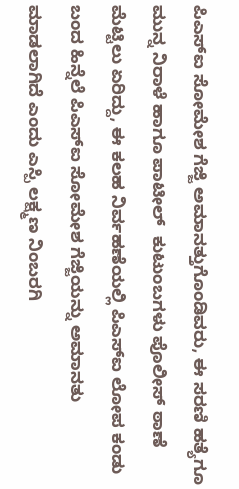ಪಿಎಸ್‌ಐ ಸೋಮೇಶ ಗೆಜ್ಜಿ ಅಮಾನತ್ತುಗೊಂಡಿವರು, ಈ ಸರಣಿ ಹತ್ಯೆಗೂ ಮುನ್ನ ನಿರಾಳೆ ಹಾಗೂ ಪಾಟೀಲ್  ಕುಟುಂಬಗಳು ಪೊಲೀಸ್ ಠಾಣೆ ಮೆಟ್ಟಿಲು ಏರಿದ್ದು, ಈ ಕಲಹ ನಿರ್ವಹಣೆಯಲ್ಲಿ ಪಿಎಸ್ಐ ಲೋಪ ಕಂಡು ಬಂದ ಹಿನ್ನೆಲೆ ಪಿಎಸ್‌ಐ ಸೋಮೇಶ ಗೆಜ್ಜಿಯನ್ನು ಅಮಾನತು ಮಾಡಲಾಗಿದೆ ಎಂದು ಎಸ್ಪಿ ಲಕ್ಷ್ಮಣ ನಿಂಬರಗಿ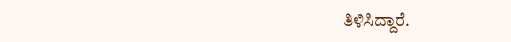ತಿಳಿಸಿದ್ದಾರೆ.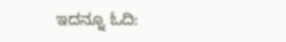ಇದನ್ನೂ ಓದಿ: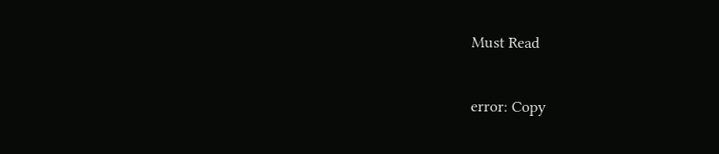Must Read

error: Copy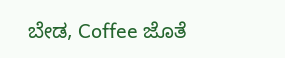ಬೇಡ, Coffee ಜೊತೆ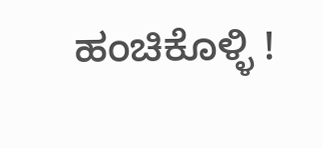ಹಂಚಿಕೊಳ್ಳಿ !